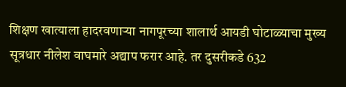शिक्षण खात्याला हादरवणाऱ्या नागपूरच्या शालार्थ आयडी घोटाळ्याचा मुख्य सूत्रधार नीलेश वाघमारे अद्याप फरार आहे. तर दुसरीकडे 632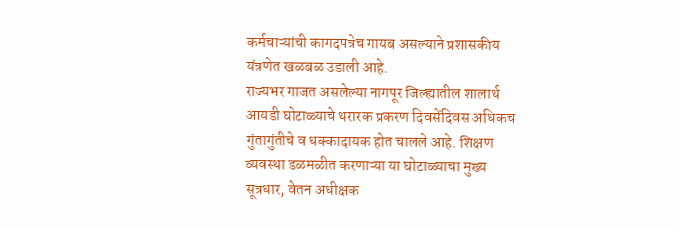कर्मचाऱ्यांची कागदपत्रेच गायब असल्याने प्रशासकीय यंत्रणेत खळबळ उडाली आहे.
राज्यभर गाजत असलेल्या नागपूर जिल्ह्यातील शालार्थ आयडी घोटाळ्याचे थरारक प्रकरण दिवसेंदिवस अधिकच गुंतागुंतीचे व धक्कादायक होत चालले आहे. शिक्षण व्यवस्था डळमळीत करणाऱ्या या घोटाळ्याचा मुख्य सूत्रधार, वेतन अधीक्षक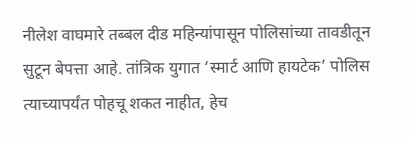नीलेश वाघमारे तब्बल दीड महिन्यांपासून पोलिसांच्या तावडीतून सुटून बेपत्ता आहे. तांत्रिक युगात ‘स्मार्ट आणि हायटेक’ पोलिस त्याच्यापर्यंत पोहचू शकत नाहीत, हेच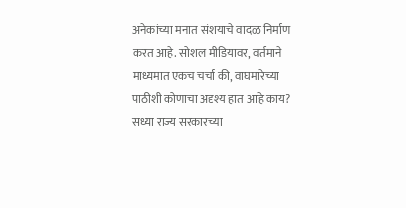अनेकांच्या मनात संशयाचे वादळ निर्माण करत आहे. सोशल मीडियावर, वर्तमाने माध्यमात एकच चर्चा की, वाघमारेच्या पाठीशी कोणाचा अदृश्य हात आहे काय?
सध्या राज्य सरकारच्या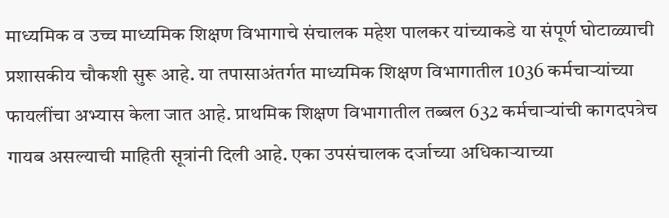माध्यमिक व उच्च माध्यमिक शिक्षण विभागाचे संचालक महेश पालकर यांच्याकडे या संपूर्ण घोटाळ्याची प्रशासकीय चौकशी सुरू आहे. या तपासाअंतर्गत माध्यमिक शिक्षण विभागातील 1036 कर्मचाऱ्यांच्या फायलींचा अभ्यास केला जात आहे. प्राथमिक शिक्षण विभागातील तब्बल 632 कर्मचाऱ्यांची कागदपत्रेच गायब असल्याची माहिती सूत्रांनी दिली आहे. एका उपसंचालक दर्जाच्या अधिकाऱ्याच्या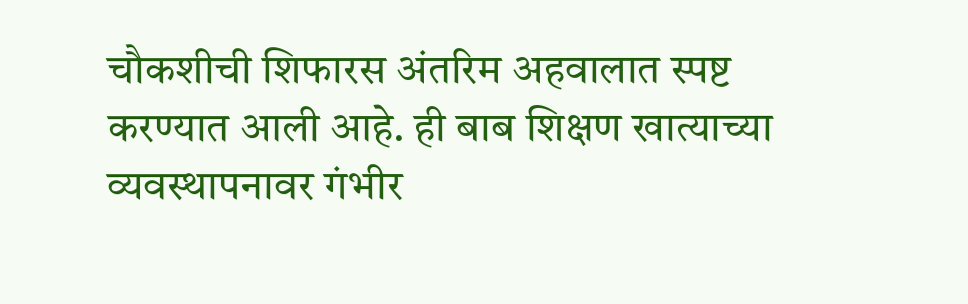चौकशीची शिफारस अंतरिम अहवालात स्पष्ट करण्यात आली आहे. ही बाब शिक्षण खात्याच्या व्यवस्थापनावर गंभीर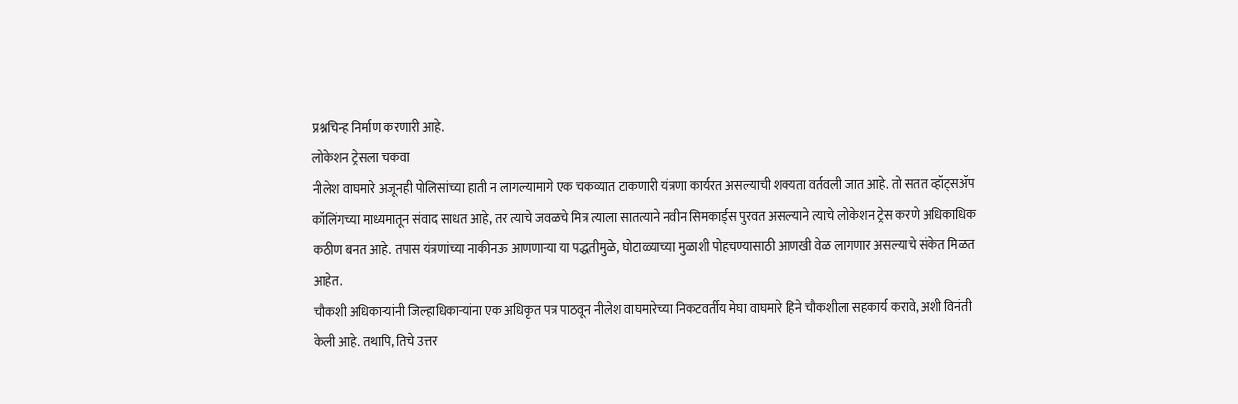प्रश्नचिन्ह निर्माण करणारी आहे.
लोकेशन ट्रेसला चकवा
नीलेश वाघमारे अजूनही पोलिसांच्या हाती न लागल्यामागे एक चकव्यात टाकणारी यंत्रणा कार्यरत असल्याची शक्यता वर्तवली जात आहे. तो सतत व्हॉट्सॲप कॉलिंगच्या माध्यमातून संवाद साधत आहे, तर त्याचे जवळचे मित्र त्याला सातत्याने नवीन सिमकार्ड्स पुरवत असल्याने त्याचे लोकेशन ट्रेस करणे अधिकाधिक कठीण बनत आहे. तपास यंत्रणांच्या नाकीनऊ आणणाऱ्या या पद्धतीमुळे, घोटाळ्याच्या मुळाशी पोहचण्यासाठी आणखी वेळ लागणार असल्याचे संकेत मिळत आहेत.
चौकशी अधिकाऱ्यांनी जिल्हाधिकाऱ्यांना एक अधिकृत पत्र पाठवून नीलेश वाघमारेच्या निकटवर्तीय मेघा वाघमारे हिने चौकशीला सहकार्य करावे, अशी विनंती केली आहे. तथापि, तिचे उत्तर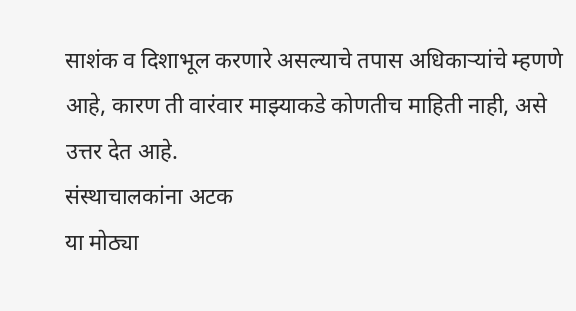साशंक व दिशाभूल करणारे असल्याचे तपास अधिकाऱ्यांचे म्हणणे आहे, कारण ती वारंवार माझ्याकडे कोणतीच माहिती नाही, असे उत्तर देत आहे.
संस्थाचालकांना अटक
या मोठ्या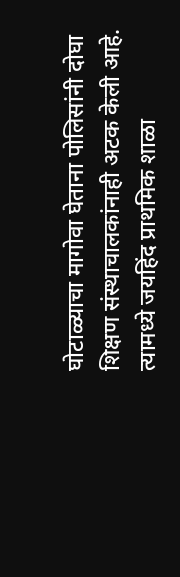घोटाळ्याचा मागोवा घेताना पोलिसांनी दोघा शिक्षण संस्थाचालकांनाही अटक केली आहे. त्यामध्ये जयहिंद प्राथमिक शाळा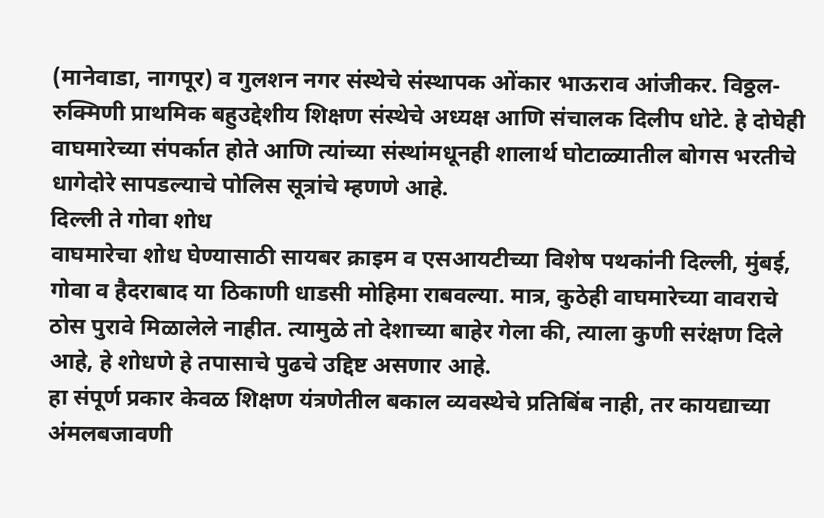(मानेवाडा, नागपूर) व गुलशन नगर संस्थेचे संस्थापक ओंकार भाऊराव आंजीकर. विठ्ठल-रुक्मिणी प्राथमिक बहुउद्देशीय शिक्षण संस्थेचे अध्यक्ष आणि संचालक दिलीप धोटे. हे दोघेही वाघमारेच्या संपर्कात होते आणि त्यांच्या संस्थांमधूनही शालार्थ घोटाळ्यातील बोगस भरतीचे धागेदोरे सापडल्याचे पोलिस सूत्रांचे म्हणणे आहे.
दिल्ली ते गोवा शोध
वाघमारेचा शोध घेण्यासाठी सायबर क्राइम व एसआयटीच्या विशेष पथकांनी दिल्ली, मुंबई, गोवा व हैदराबाद या ठिकाणी धाडसी मोहिमा राबवल्या. मात्र, कुठेही वाघमारेच्या वावराचे ठोस पुरावे मिळालेले नाहीत. त्यामुळे तो देशाच्या बाहेर गेला की, त्याला कुणी सरंक्षण दिले आहे, हे शोधणे हे तपासाचे पुढचे उद्दिष्ट असणार आहे.
हा संपूर्ण प्रकार केवळ शिक्षण यंत्रणेतील बकाल व्यवस्थेचे प्रतिबिंब नाही, तर कायद्याच्या अंमलबजावणी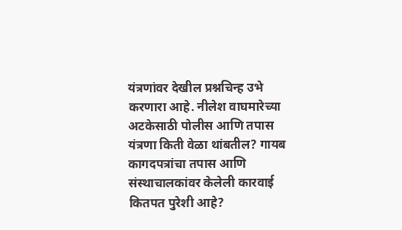यंत्रणांवर देखील प्रश्नचिन्ह उभे करणारा आहे. नीलेश वाघमारेच्या अटकेसाठी पोलीस आणि तपास यंत्रणा किती वेळा थांबतील? गायब कागदपत्रांचा तपास आणि संस्थाचालकांवर केलेली कारवाई कितपत पुरेशी आहे?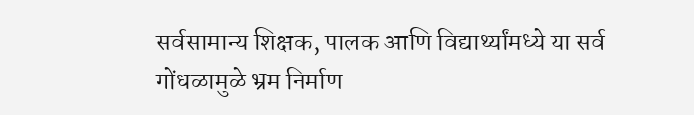सर्वसामान्य शिक्षक, पालक आणि विद्यार्थ्यांमध्ये या सर्व गोंधळामुळे भ्रम निर्माण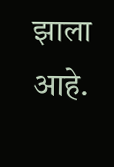झाला आहे.